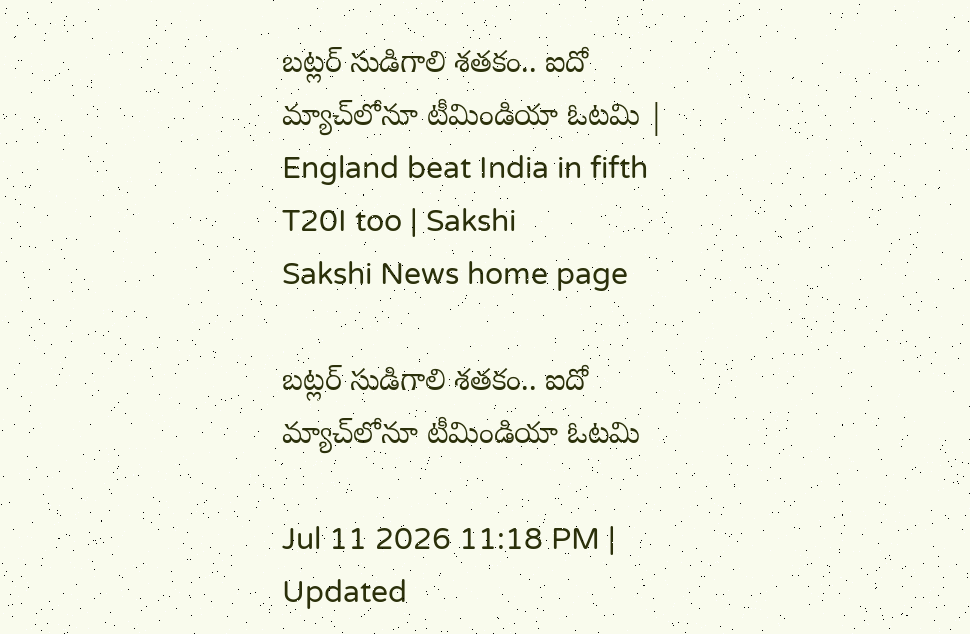బట్లర్‌ సుడిగాలి శతకం.. ఐదో మ్యాచ్‌లోనూ టీమిండియా ఓటమి | England beat India in fifth T20I too | Sakshi
Sakshi News home page

బట్లర్‌ సుడిగాలి శతకం.. ఐదో మ్యాచ్‌లోనూ టీమిండియా ఓటమి

Jul 11 2026 11:18 PM | Updated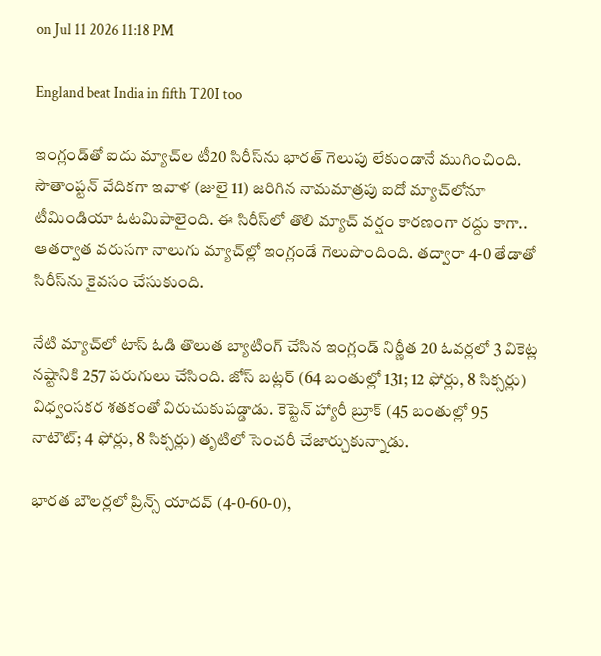on Jul 11 2026 11:18 PM

England beat India in fifth T20I too

ఇంగ్లండ్‌తో ఐదు మ్యాచ్‌ల టీ20 సిరీస్‌ను భారత్‌ గెలుపు లేకుండానే ముగించింది. సౌతాంప్టన్‌ వేదికగా ఇవాళ (జులై 11) జరిగిన నామమాత్రపు ఐదో మ్యాచ్‌లోనూ టీమిండియా ఓటమిపాలైంది. ఈ సిరీస్‌లో తొలి మ్యాచ్‌ వర్షం కారణంగా రద్దు కాగా.. ఆతర్వాత వరుసగా నాలుగు మ్యాచ్‌ల్లో ఇంగ్లండే గెలుపొందింది. తద్వారా 4-0 తేడాతో సిరీస్‌ను కైవసం చేసుకుంది.

నేటి మ్యాచ్‌లో టాస్‌ ఓడి తొలుత బ్యాటింగ్‌ చేసిన ఇంగ్లండ్‌ నిర్ణీత 20 ఓవర్లలో 3 వికెట్ల నష్టానికి 257 పరుగులు చేసింది. జోస్‌ బట్లర్‌ (64 బంతుల్లో 131; 12 ఫోర్లు, 8 సిక్సర్లు) విధ్వంసకర శతకంతో విరుచుకుపడ్డాడు. కెప్టెన్‌ హ్యారీ బ్రూక్‌ (45 బంతుల్లో 95 నాటౌట్‌; 4 ఫోర్లు, 8 సిక్సర్లు) తృటిలో సెంచరీ చేజార్చుకున్నాడు.

భారత బౌలర్లలో ప్రిన్స్‌ యాదవ్‌ (4-0-60-0),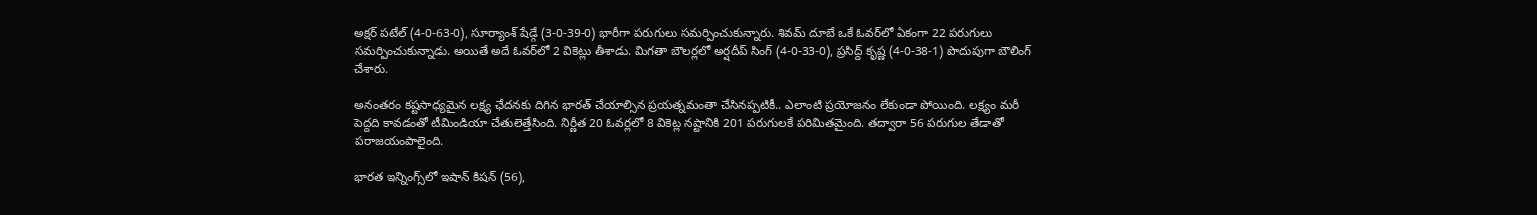అక్షర్‌ పటేల్‌ (4-0-63-0), సూర్యాంశ్‌ షేడ్గే (3-0-39-0) భారీగా పరుగులు సమర్పించుకున్నారు. శివమ్‌ దూబే ఒకే ఓవర్‌లో ఏకంగా 22 పరుగులు సమర్పించుకున్నాడు. అయితే అదే ఓవర్‌లో 2 వికెట్లు తీశాడు. మిగతా బౌలర్లలో అర్షదీప్‌ సింగ్‌ (4-0-33-0), ప్రసిద్ద్‌ కృష్ణ (4-0-38-1) పొదుపుగా బౌలింగ్‌ చేశారు.

అనంతరం కష్టసాధ్యమైన లక్ష్య ఛేదనకు దిగిన భారత్‌ చేయాల్సిన ప్రయత్నమంతా చేసినప్పటికీ.. ఎలాంటి ప్రయోజనం లేకుండా పోయింది. లక్ష్యం మరీ పెద్దది కావడంతో టీమిండియా చేతులెత్తేసింది. నిర్ణీత 20 ఓవర్లలో 8 వికెట్ల నష్టానికి 201 పరుగులకే పరిమితమైంది. తద్వారా 56 పరుగుల తేడాతో పరాజయంపాలైంది.

భారత ఇన్నింగ్స్‌లో ఇషాన్‌ కిషన్‌ (56),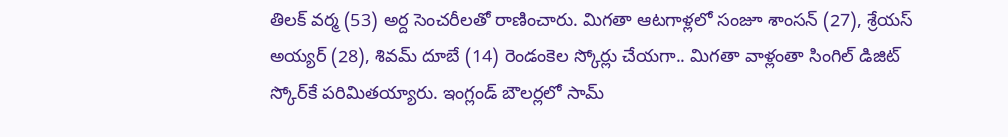తిలక్‌ వర్మ (53) అర్ద సెంచరీలతో రాణించారు. మిగతా ఆటగాళ్లలో సంజూ శాంసన్‌ (27), శ్రేయస్‌ అయ్యర్‌ (28), శివమ్‌ దూబే (14) రెండంకెల స్కోర్లు చేయగా.. మిగతా వాళ్లంతా సింగిల్‌ డిజిట్‌ స్కోర్‌కే పరిమితయ్యారు. ఇంగ్లండ్‌ బౌలర్లలో సామ్‌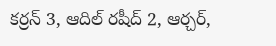కర్రన్‌ 3, ఆదిల్‌ రషీద్‌ 2, ఆర్చర్‌,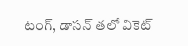టంగ్‌, డాసన్‌ తలో వికెట్‌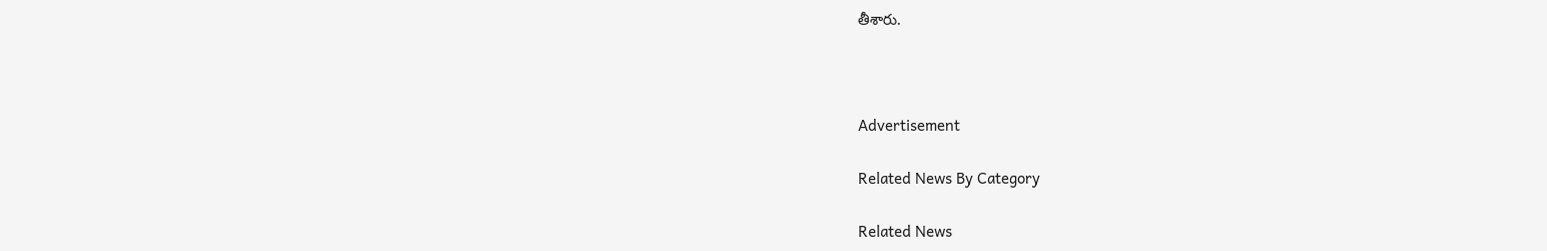తీశారు.



Advertisement

Related News By Category

Related News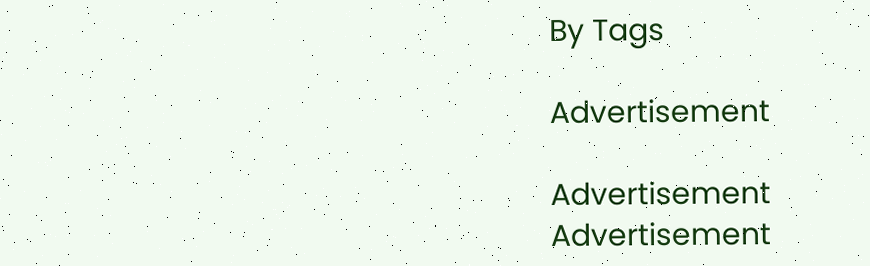By Tags

Advertisement

Advertisement
Advertisement